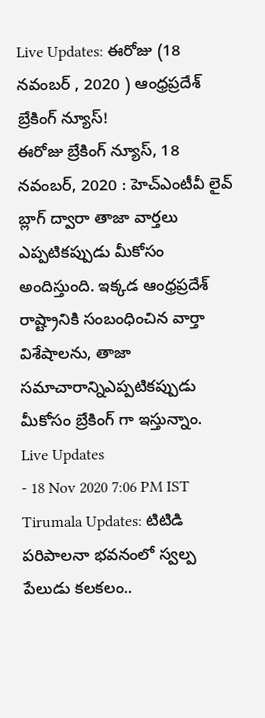Live Updates: ఈరోజు (18 నవంబర్ , 2020 ) ఆంధ్రప్రదేశ్ బ్రేకింగ్ న్యూస్!
ఈరోజు బ్రేకింగ్ న్యూస్, 18 నవంబర్, 2020 : హెచ్ఎంటీవీ లైవ్ బ్లాగ్ ద్వారా తాజా వార్తలు ఎప్పటికప్పుడు మీకోసం అందిస్తుంది. ఇక్కడ ఆంధ్రప్రదేశ్ రాష్ట్రానికి సంబంధించిన వార్తా విశేషాలను, తాజా సమాచారాన్నిఎప్పటికప్పుడు మీకోసం బ్రేకింగ్ గా ఇస్తున్నాం.
Live Updates
- 18 Nov 2020 7:06 PM IST
Tirumala Updates: టిటిడి పరిపాలనా భవనంలో స్వల్ప పేలుడు కలకలం..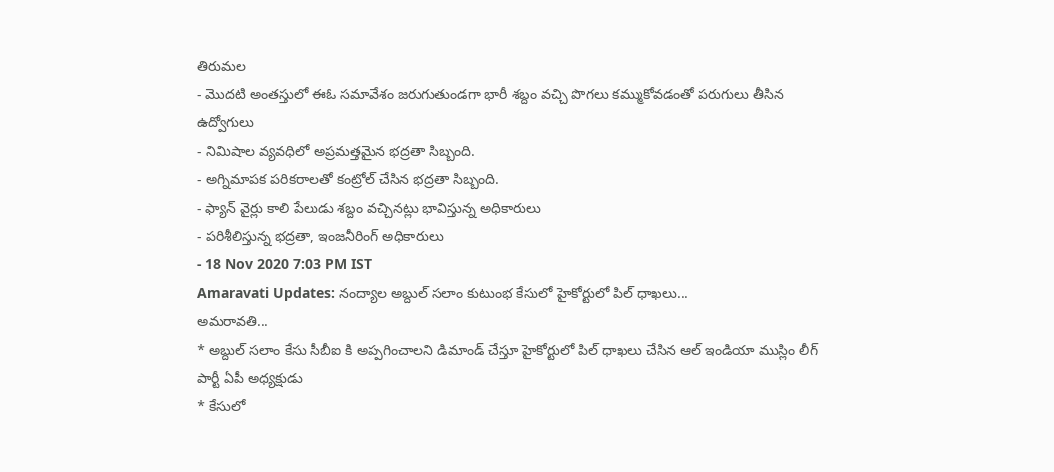తిరుమల
- మొదటి అంతస్తులో ఈఓ సమావేశం జరుగుతుండగా భారీ శబ్దం వచ్చి పొగలు కమ్ముకోవడంతో పరుగులు తీసిన ఉద్వోగులు
- నిమిషాల వ్యవధిలో అప్రమత్తమైన భద్రతా సిబ్బంది.
- అగ్నిమాపక పరికరాలతో కంట్రోల్ చేసిన భద్రతా సిబ్బంది.
- ఫ్యాన్ వైర్లు కాలి పేలుడు శబ్దం వచ్చినట్లు భావిస్తున్న అధికారులు
- పరిశీలిస్తున్న భద్రతా, ఇంజనీరింగ్ అధికారులు
- 18 Nov 2020 7:03 PM IST
Amaravati Updates: నంద్యాల అబ్దుల్ సలాం కుటుంభ కేసులో హైకోర్టులో పిల్ ధాఖలు...
అమరావతి...
* అబ్దుల్ సలాం కేసు సీబీఐ కి అప్పగించాలని డిమాండ్ చేస్తూ హైకోర్టులో పిల్ ధాఖలు చేసిన ఆల్ ఇండియా ముస్లిం లీగ్ పార్టీ ఏపీ అధ్యక్షుడు
* కేసులో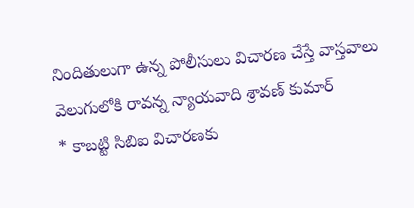నిందితులుగా ఉన్న పోలీసులు విచారణ చేస్తే వాస్తవాలు వెలుగులోకి రావన్న న్యాయవాది శ్రావణ్ కుమార్
* కాబట్టి సిబిఐ విచారణకు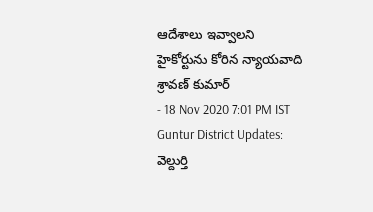ఆదేశాలు ఇవ్వాలని హైకోర్టును కోరిన న్యాయవాది శ్రావణ్ కుమార్
- 18 Nov 2020 7:01 PM IST
Guntur District Updates: వెల్దుర్తి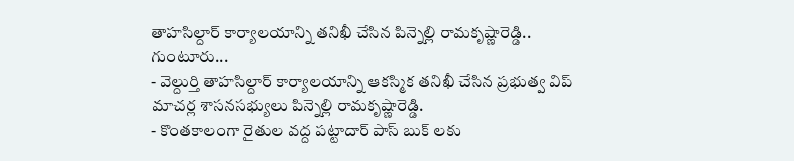తాహసిల్దార్ కార్యాలయాన్ని తనిఖీ చేసిన పిన్నెల్లి రామకృష్ణారెడ్డి..
గుంటూరు...
- వెల్దుర్తి తాహసిల్దార్ కార్యాలయాన్ని ఆకస్మిక తనిఖీ చేసిన ప్రభుత్వ విప్ మాచర్ల శాసనసభ్యులు పిన్నెల్లి రామకృష్ణారెడ్డి.
- కొంతకాలంగా రైతుల వద్ద పట్టాదార్ పాస్ బుక్ లకు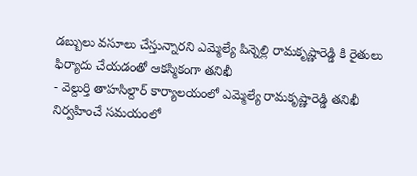డబ్బులు వసూలు చేస్తున్నారని ఎమ్మెల్యే పిన్నెల్లి రామకృష్ణారెడ్డి కి రైతులు ఫిర్యాదు చేయడంతో ఆకస్మికంగా తనిఖీ
- వెల్దుర్తి తాహసిల్దార్ కార్యాలయంలో ఎమ్మెల్యే రామకృష్ణారెడ్డి తనిఖీ నిర్వహించే సమయంలో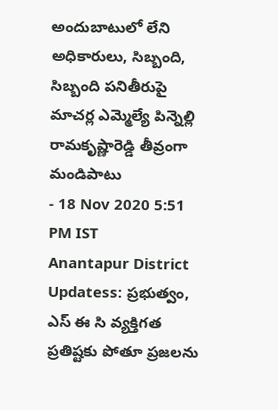అందుబాటులో లేని అధికారులు, సిబ్బంది, సిబ్బంది పనితీరుపై మాచర్ల ఎమ్మెల్యే పిన్నెల్లి రామకృష్ణారెడ్డి తీవ్రంగా మండిపాటు
- 18 Nov 2020 5:51 PM IST
Anantapur District Updatess: ప్రభుత్వం, ఎస్ ఈ సి వ్యక్తిగత ప్రతిష్టకు పోతూ ప్రజలను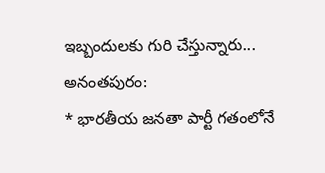ఇబ్బందులకు గురి చేస్తున్నారు...
అనంతపురం:
* భారతీయ జనతా పార్టీ గతంలోనే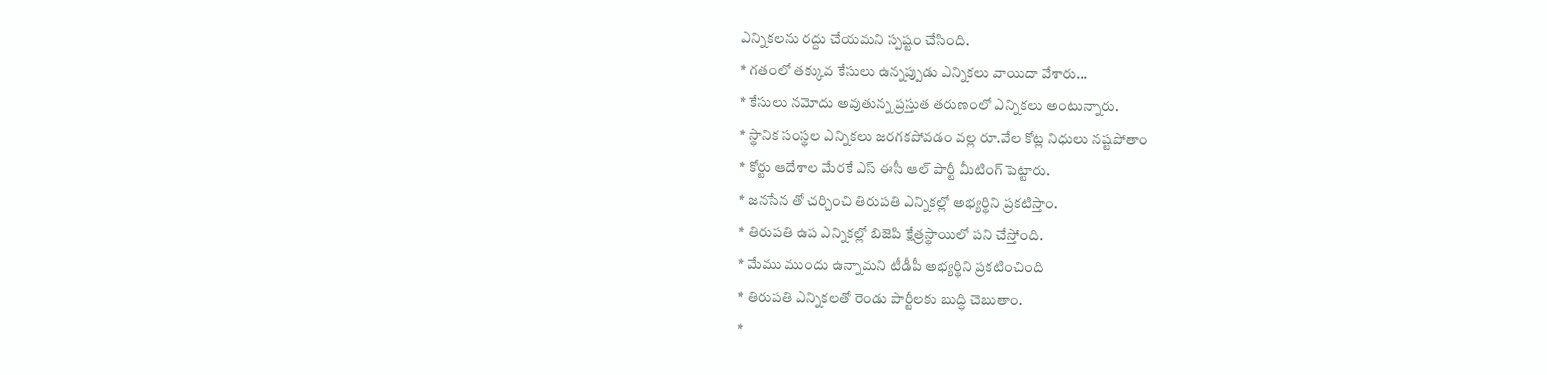ఎన్నికలను రద్దు చేయమని స్పష్టం చేసింది.
* గతంలో తక్కువ కేసులు ఉన్నప్పుడు ఎన్నికలు వాయిదా వేశారు...
* కేసులు నమోదు అవుతున్న ప్రస్తుత తరుణంలో ఎన్నికలు అంటున్నారు.
* స్థానిక సంస్థల ఎన్నికలు జరగకపోవడం వల్ల రూ.వేల కోట్ల నిధులు నష్టపోతాం
* కోర్టు ఆదేశాల మేరకే ఎస్ ఈసీ ఆల్ పార్టీ మీటింగ్ పెట్టారు.
* జనసేన తో చర్చించి తిరుపతి ఎన్నికల్లో అభ్యర్థిని ప్రకటిస్తాం.
* తిరుపతి ఉప ఎన్నికల్లో బిజెపి క్షేత్రస్థాయిలో పని చేస్తోంది.
* మేము ముందు ఉన్నామని టీడీపీ అభ్యర్థిని ప్రకటించింది
* తిరుపతి ఎన్నికలతో రెండు పార్టీలకు బుద్ధి చెబుతాం.
*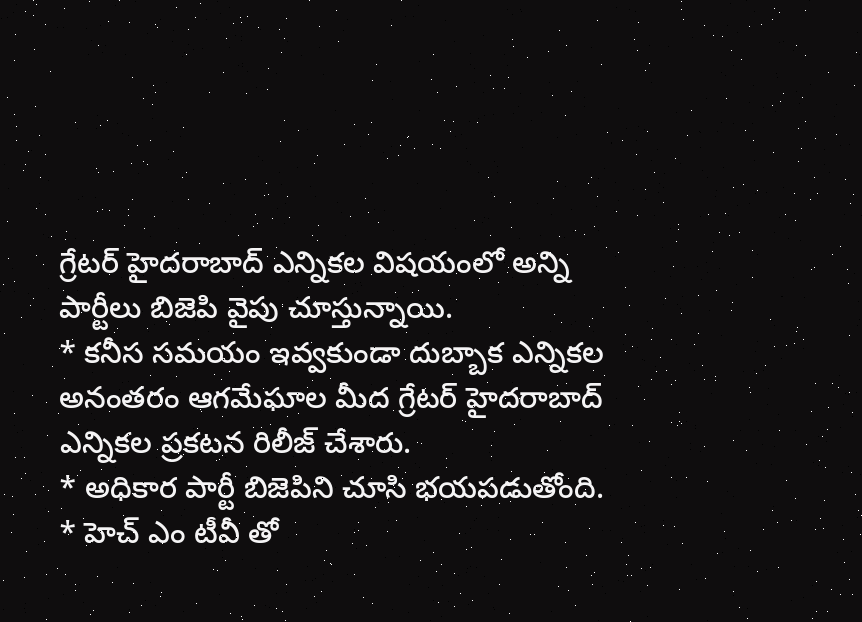గ్రేటర్ హైదరాబాద్ ఎన్నికల విషయంలో అన్ని పార్టీలు బిజెపి వైపు చూస్తున్నాయి.
* కనీస సమయం ఇవ్వకుండా దుబ్బాక ఎన్నికల అనంతరం ఆగమేఘాల మీద గ్రేటర్ హైదరాబాద్ ఎన్నికల ప్రకటన రిలీజ్ చేశారు.
* అధికార పార్టీ బిజెపిని చూసి భయపడుతోంది.
* హెచ్ ఎం టీవీ తో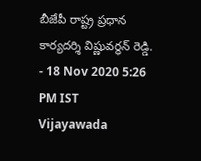బీజేపీ రాష్ట్ర ప్రధాన కార్యదర్శి విష్ణువర్ధన్ రెడ్డి.
- 18 Nov 2020 5:26 PM IST
Vijayawada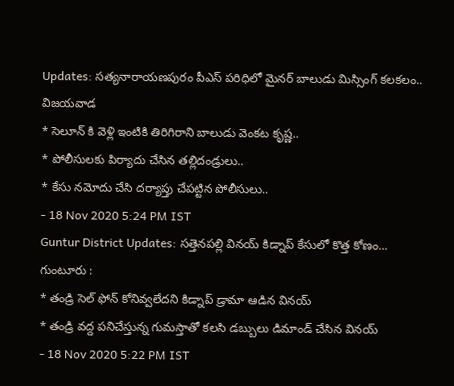Updates: సత్యనారాయణపురం పీఎస్ పరిధిలో మైనర్ బాలుడు మిస్సింగ్ కలకలం..
విజయవాడ
* సెలూన్ కి వెళ్లి ఇంటికి తిరిగిరాని బాలుడు వెంకట కృష్ణ..
* పోలీసులకు పిర్యాదు చేసిన తల్లిదండ్రులు..
* కేసు నమోదు చేసి దర్యాప్తు చేపట్టిన పోలీసులు..
- 18 Nov 2020 5:24 PM IST
Guntur District Updates: సత్తెనపల్లి వినయ్ కిడ్నాప్ కేసులో కొత్త కోణం...
గుంటూరు :
* తండ్రి సెల్ ఫోన్ కోనివ్వలేదని కిడ్నాప్ డ్రామా ఆడిన వినయ్
* తండ్రి వద్ద పనిచేస్తున్న గుమస్తాతో కలసి డబ్బులు డిమాండ్ చేసిన వినయ్
- 18 Nov 2020 5:22 PM IST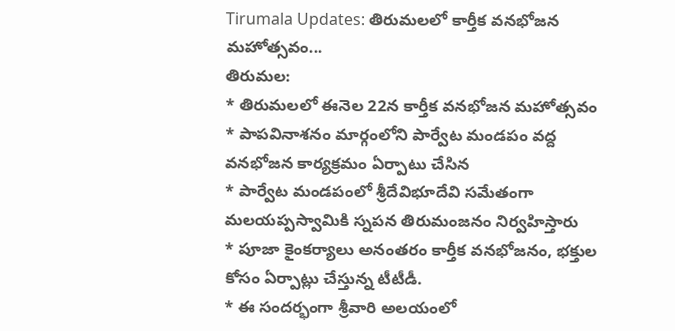Tirumala Updates: తిరుమలలో కార్తీక వనభోజన మహోత్సవం...
తిరుమల:
* తిరుమలలో ఈనెల 22న కార్తీక వనభోజన మహోత్సవం
* పాపవినాశనం మార్గంలోని పార్వేట మండపం వద్ద వనభోజన కార్యక్రమం ఏర్పాటు చేసిన
* పార్వేట మండపంలో శ్రీదేవిభూదేవి సమేతంగా మలయప్పస్వామికి స్నపన తిరుమంజనం నిర్వహిస్తారు
* పూజా కైంకర్యాలు అనంతరం కార్తీక వనభోజనం, భక్తుల కోసం ఏర్పాట్లు చేస్తున్న టీటీడీ.
* ఈ సందర్భంగా శ్రీవారి అలయంలో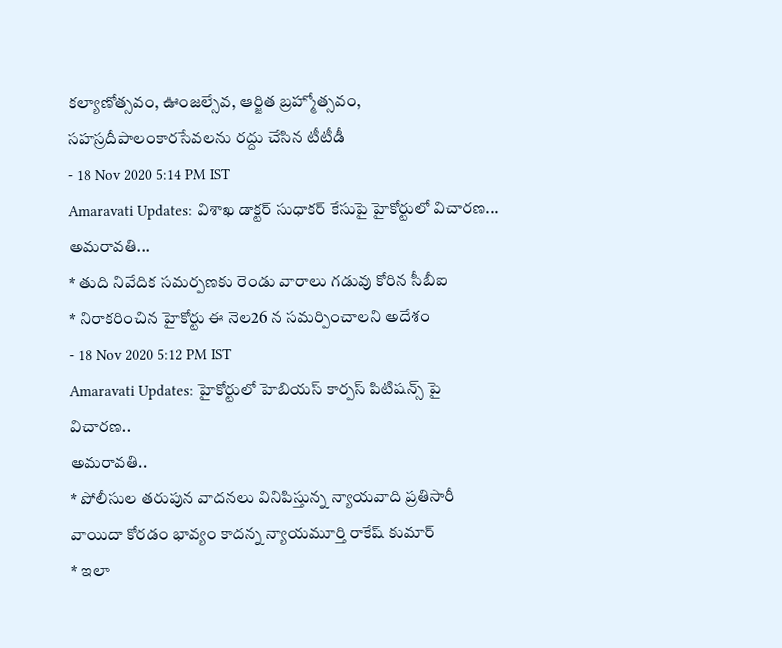కల్యాణోత్సవం, ఊంజల్సేవ, ఆర్జిత బ్రహ్మోత్సవం, సహస్రదీపాలంకారసేవలను రద్దు చేసిన టీటీడీ
- 18 Nov 2020 5:14 PM IST
Amaravati Updates: విశాఖ డాక్టర్ సుధాకర్ కేసుపై హైకోర్టులో విచారణ...
అమరావతి...
* తుది నివేదిక సమర్పణకు రెండు వారాలు గడువు కోరిన సీబీఐ
* నిరాకరించిన హైకోర్టు ఈ నెల26 న సమర్పించాలని అదేశం
- 18 Nov 2020 5:12 PM IST
Amaravati Updates: హైకోర్టులో హెబియస్ కార్పస్ పిటిషన్స్ పై విచారణ..
అమరావతి..
* పోలీసుల తరుపున వాదనలు వినిపిస్తున్న న్యాయవాది ప్రతిసారీ వాయిదా కోరడం భావ్యం కాదన్న న్యాయమూర్తి రాకేష్ కుమార్
* ఇలా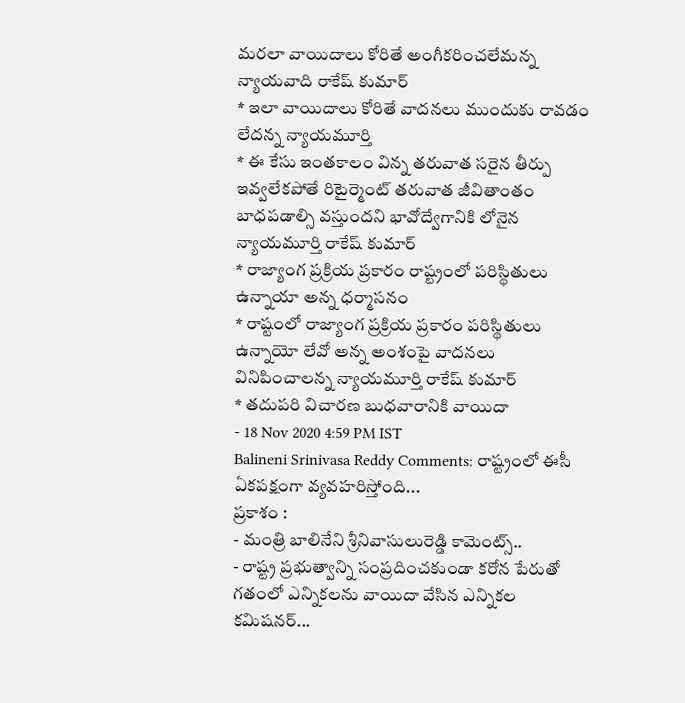మరలా వాయిదాలు కోరితే అంగీకరించలేమన్న న్యాయవాది రాకేష్ కుమార్
* ఇలా వాయిదాలు కోరితే వాదనలు ముందుకు రావడం లేదన్న న్యాయమూర్తి
* ఈ కేసు ఇంతకాలం విన్న తరువాత సరైన తీర్పు ఇవ్వలేకపోతే రిటైర్మెంట్ తరువాత జీవితాంతం బాధపడాల్సి వస్తుందని భావోద్వేగానికి లోనైన న్యాయమూర్తి రాకేష్ కుమార్
* రాజ్యాంగ ప్రక్రియ ప్రకారం రాష్ట్రంలో పరిస్థితులు ఉన్నాయా అన్న ధర్మాసనం
* రాష్టంలో రాజ్యాంగ ప్రక్రియ ప్రకారం పరిస్థితులు ఉన్నాయో లేవో అన్న అంశంపై వాదనలు వినిపించాలన్న న్యాయమూర్తి రాకేష్ కుమార్
* తదుపరి విచారణ బుధవారానికి వాయిదా
- 18 Nov 2020 4:59 PM IST
Balineni Srinivasa Reddy Comments: రాష్ట్రంలో ఈసీ ఏకపక్షంగా వ్యవహరిస్తోంది...
ప్రకాశం :
- మంత్రి బాలినేని శ్రీనివాసులురెడ్డి కామెంట్స్..
- రాష్ట్ర ప్రభుత్వాన్ని సంప్రదించకుండా కరోన పేరుతో గతంలో ఎన్నికలను వాయిదా వేసిన ఎన్నికల కమిషనర్...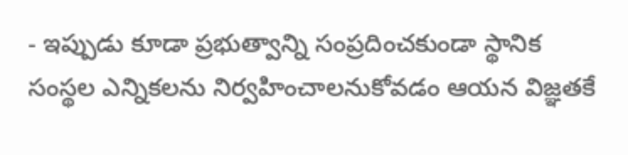- ఇప్పుడు కూడా ప్రభుత్వాన్ని సంప్రదించకుండా స్థానిక సంస్థల ఎన్నికలను నిర్వహించాలనుకోవడం ఆయన విజ్ఞతకే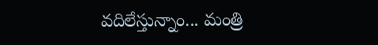వదిలేస్తున్నాం... మంత్రి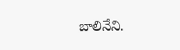బాలినేని.